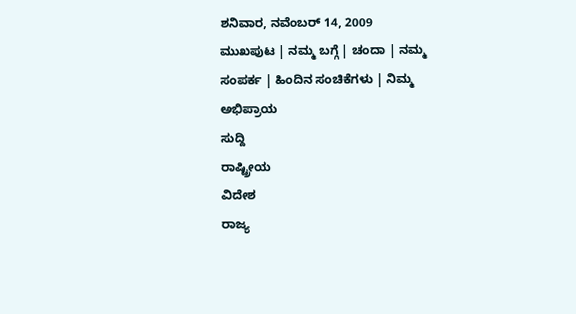ಶನಿವಾರ, ನವೆಂಬರ್ 14, 2009
ಮುಖಪುಟ | ನಮ್ಮ ಬಗ್ಗೆ | ಚಂದಾ | ನಮ್ಮ ಸಂಪರ್ಕ | ಹಿಂದಿನ ಸಂಚಿಕೆಗಳು | ನಿಮ್ಮ ಅಭಿಪ್ರಾಯ
ಸುದ್ದಿ
ರಾಷ್ಟ್ರೀಯ
ವಿದೇಶ
ರಾಜ್ಯ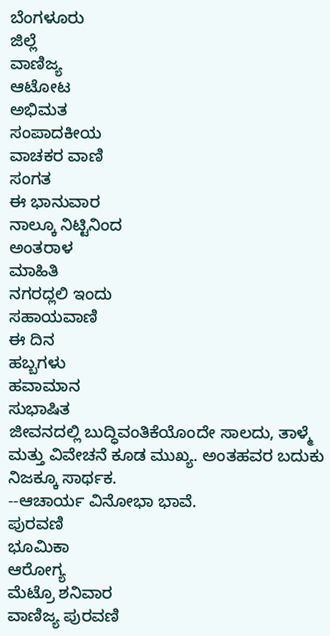ಬೆಂಗಳೂರು
ಜಿಲ್ಲೆ
ವಾಣಿಜ್ಯ
ಆಟೋಟ
ಅಭಿಮತ
ಸಂಪಾದಕೀಯ
ವಾಚಕರ ವಾಣಿ
ಸಂಗತ
ಈ ಭಾನುವಾರ
ನಾಲ್ಕೂ ನಿಟ್ಟಿನಿಂದ
ಅಂತರಾಳ
ಮಾಹಿತಿ
ನಗರದ್ಲಲಿ ಇಂದು
ಸಹಾಯವಾಣಿ
ಈ ದಿನ
ಹಬ್ಬಗಳು
ಹವಾಮಾನ
ಸುಭಾಷಿತ
ಜೀವನದಲ್ಲಿ ಬುದ್ಧಿವಂತಿಕೆಯೊಂದೇ ಸಾಲದು, ತಾಳ್ಮೆ ಮತ್ತು ವಿವೇಚನೆ ಕೂಡ ಮುಖ್ಯ. ಅಂತಹವರ ಬದುಕು ನಿಜಕ್ಕೂ ಸಾರ್ಥಕ.
--ಆಚಾರ್ಯ ವಿನೋಭಾ ಭಾವೆ.
ಪುರವಣಿ
ಭೂಮಿಕಾ
ಆರೋಗ್ಯ
ಮೆಟ್ರೊ ಶನಿವಾರ
ವಾಣಿಜ್ಯ ಪುರವಣಿ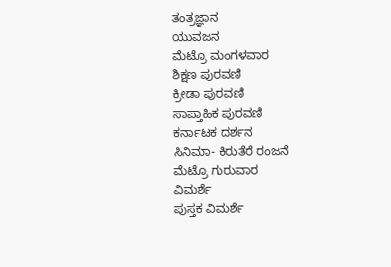ತಂತ್ರಜ್ಞಾನ
ಯುವಜನ
ಮೆಟ್ರೊ ಮಂಗಳವಾರ
ಶಿಕ್ಷಣ ಪುರವಣಿ
ಕ್ರೀಡಾ ಪುರವಣಿ
ಸಾಪ್ತಾಹಿಕ ಪುರವಣಿ
ಕರ್ನಾಟಕ ದರ್ಶನ
ಸಿನಿಮಾ- ಕಿರುತೆರೆ ರಂಜನೆ
ಮೆಟ್ರೊ ಗುರುವಾರ
ವಿಮರ್ಶೆ
ಪುಸ್ತಕ ವಿಮರ್ಶೆ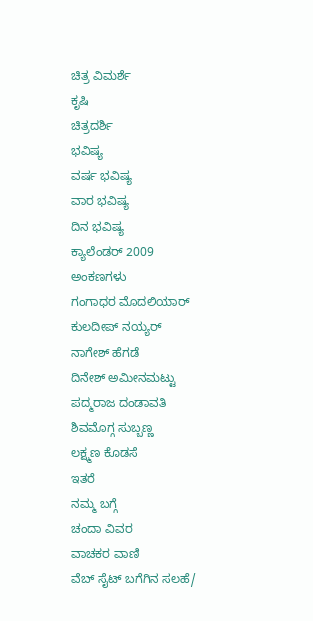ಚಿತ್ರ ವಿಮರ್ಶೆ
ಕೃಷಿ
ಚಿತ್ರದರ್ಶಿ
ಭವಿಷ್ಯ
ವರ್ಷ ಭವಿಷ್ಯ
ವಾರ ಭವಿಷ್ಯ
ದಿನ ಭವಿಷ್ಯ
ಕ್ಯಾಲೆಂಡರ್ 2009
ಅಂಕಣಗಳು
ಗಂಗಾಧರ ಮೊದಲಿಯಾರ್
ಕುಲದೀಪ್‌ ನಯ್ಯರ್
ನಾಗೇಶ್‌ ಹೆಗಡೆ
ದಿನೇಶ್‌ ಅಮೀನಮಟ್ಟು
ಪದ್ಮರಾಜ ದಂಡಾವತಿ
ಶಿವಮೊಗ್ಗ ಸುಬ್ಬಣ್ಣ
ಲಕ್ಷ್ಮಣ ಕೊಡಸೆ
ಇತರೆ
ನಮ್ಮ ಬಗ್ಗೆ
ಚಂದಾ ವಿವರ
ವಾಚಕರ ವಾಣಿ
ವೆಬ್ ಸೈಟ್ ಬಗೆಗಿನ ಸಲಹೆ/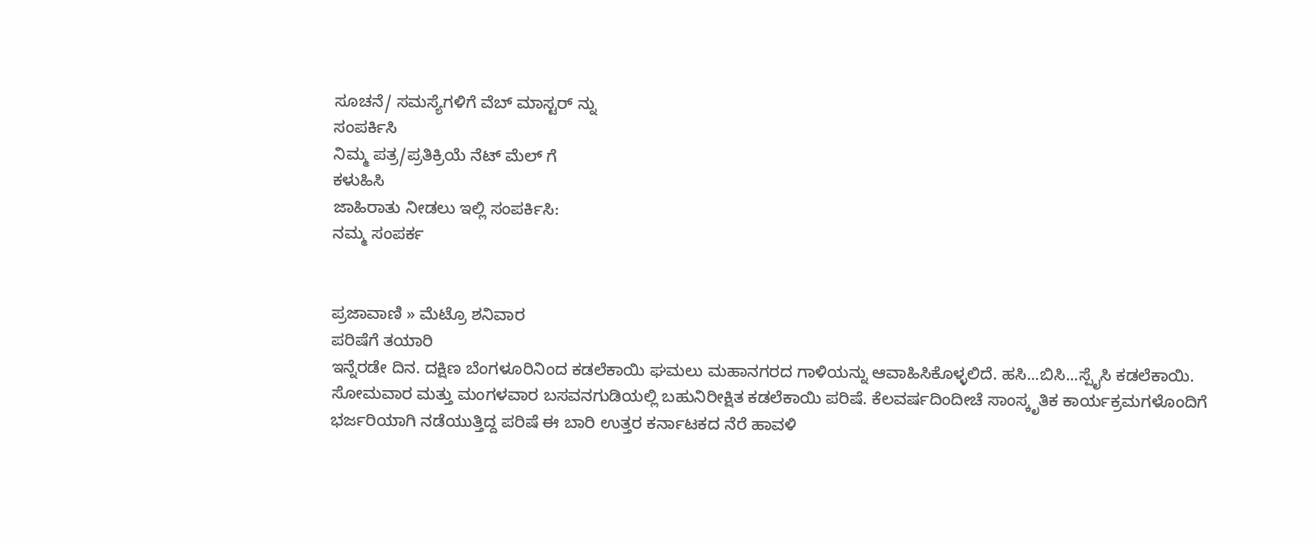ಸೂಚನೆ/ ಸಮಸ್ಯೆಗಳಿಗೆ ವೆಬ್ ಮಾಸ್ಟರ್ ನ್ನು
ಸಂಪರ್ಕಿಸಿ
ನಿಮ್ಮ ಪತ್ರ/ಪ್ರತಿಕ್ರಿಯೆ ನೆಟ್ ಮೆಲ್ ಗೆ
ಕಳುಹಿಸಿ
ಜಾಹಿರಾತು ನೀಡಲು ಇಲ್ಲಿ ಸಂಪರ್ಕಿಸಿ:
ನಮ್ಮ ಸಂಪರ್ಕ


ಪ್ರಜಾವಾಣಿ » ಮೆಟ್ರೊ ಶನಿವಾರ
ಪರಿಷೆಗೆ ತಯಾರಿ
ಇನ್ನೆರಡೇ ದಿನ. ದಕ್ಷಿಣ ಬೆಂಗಳೂರಿನಿಂದ ಕಡಲೆಕಾಯಿ ಘಮಲು ಮಹಾನಗರದ ಗಾಳಿಯನ್ನು ಆವಾಹಿಸಿಕೊಳ್ಳಲಿದೆ. ಹಸಿ...ಬಿಸಿ...ಸ್ಪೈಸಿ ಕಡಲೆಕಾಯಿ. ಸೋಮವಾರ ಮತ್ತು ಮಂಗಳವಾರ ಬಸವನಗುಡಿಯಲ್ಲಿ ಬಹುನಿರೀಕ್ಷಿತ ಕಡಲೆಕಾಯಿ ಪರಿಷೆ. ಕೆಲವರ್ಷದಿಂದೀಚೆ ಸಾಂಸ್ಕೃತಿಕ ಕಾರ್ಯಕ್ರಮಗಳೊಂದಿಗೆ ಭರ್ಜರಿಯಾಗಿ ನಡೆಯುತ್ತಿದ್ದ ಪರಿಷೆ ಈ ಬಾರಿ ಉತ್ತರ ಕರ್ನಾಟಕದ ನೆರೆ ಹಾವಳಿ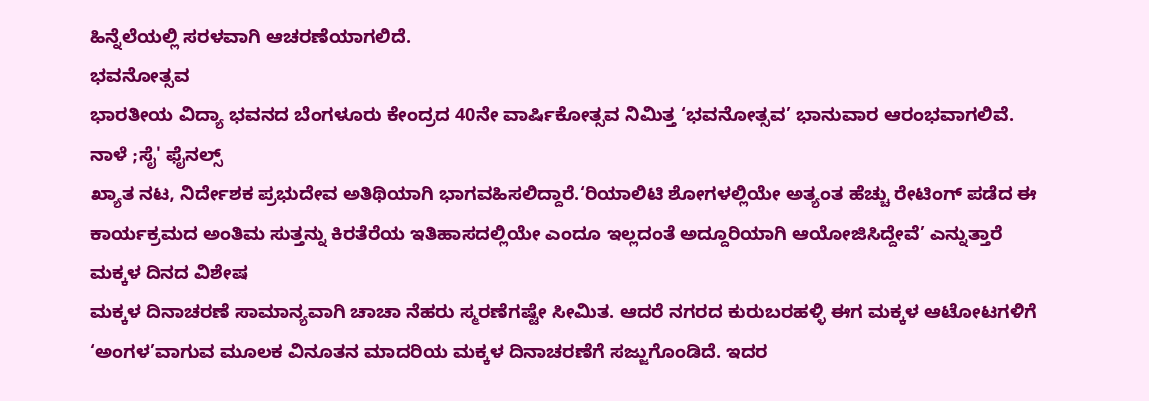ಹಿನ್ನೆಲೆಯಲ್ಲಿ ಸರಳವಾಗಿ ಆಚರಣೆಯಾಗಲಿದೆ.
ಭವನೋತ್ಸವ
ಭಾರತೀಯ ವಿದ್ಯಾ ಭವನದ ಬೆಂಗಳೂರು ಕೇಂದ್ರದ 40ನೇ ವಾರ್ಷಿಕೋತ್ಸವ ನಿಮಿತ್ತ ‘ಭವನೋತ್ಸವ’ ಭಾನುವಾರ ಆರಂಭವಾಗಲಿವೆ.
ನಾಳೆ ;ಸೈ' ಫೈನಲ್ಸ್
ಖ್ಯಾತ ನಟ, ನಿರ್ದೇಶಕ ಪ್ರಭುದೇವ ಅತಿಥಿಯಾಗಿ ಭಾಗವಹಿಸಲಿದ್ದಾರೆ.‘ರಿಯಾಲಿಟಿ ಶೋಗಳಲ್ಲಿಯೇ ಅತ್ಯಂತ ಹೆಚ್ಚು ರೇಟಿಂಗ್ ಪಡೆದ ಈ ಕಾರ್ಯಕ್ರಮದ ಅಂತಿಮ ಸುತ್ತನ್ನು ಕಿರತೆರೆಯ ಇತಿಹಾಸದಲ್ಲಿಯೇ ಎಂದೂ ಇಲ್ಲದಂತೆ ಅದ್ದೂರಿಯಾಗಿ ಆಯೋಜಿಸಿದ್ದೇವೆ’ ಎನ್ನುತ್ತಾರೆ
ಮಕ್ಕಳ ದಿನದ ವಿಶೇಷ
ಮಕ್ಕಳ ದಿನಾಚರಣೆ ಸಾಮಾನ್ಯವಾಗಿ ಚಾಚಾ ನೆಹರು ಸ್ಮರಣೆಗಷ್ಟೇ ಸೀಮಿತ. ಆದರೆ ನಗರದ ಕುರುಬರಹಳ್ಳಿ ಈಗ ಮಕ್ಕಳ ಆಟೋಟಗಳಿಗೆ ‘ಅಂಗಳ’ವಾಗುವ ಮೂಲಕ ವಿನೂತನ ಮಾದರಿಯ ಮಕ್ಕಳ ದಿನಾಚರಣೆಗೆ ಸಜ್ಜುಗೊಂಡಿದೆ. ಇದರ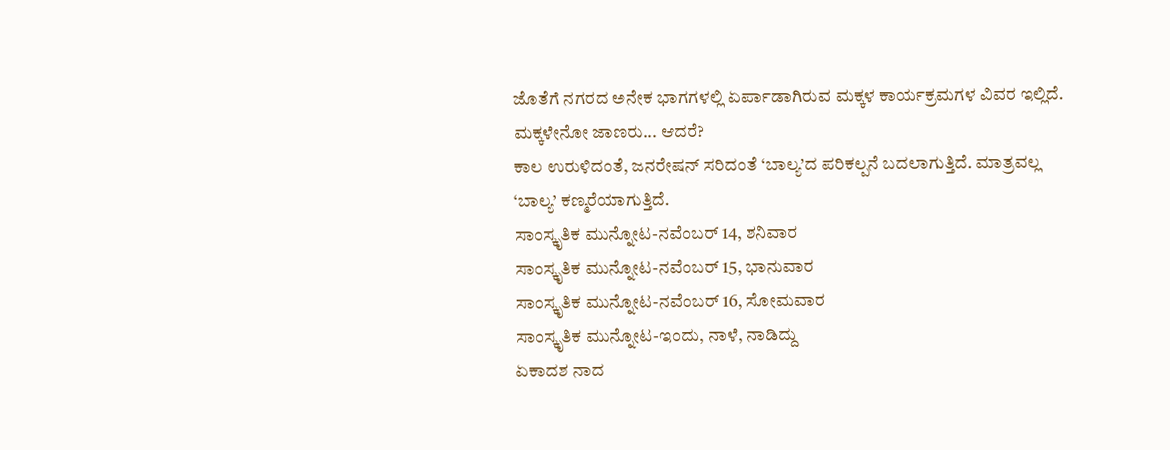ಜೊತೆಗೆ ನಗರದ ಅನೇಕ ಭಾಗಗಳಲ್ಲಿ ಏರ್ಪಾಡಾಗಿರುವ ಮಕ್ಕಳ ಕಾರ್ಯಕ್ರಮಗಳ ವಿವರ ಇಲ್ಲಿದೆ.
ಮಕ್ಕಳೇನೋ ಜಾಣರು... ಆದರೆ?
ಕಾಲ ಉರುಳಿದಂತೆ, ಜನರೇಷನ್ ಸರಿದಂತೆ ‘ಬಾಲ್ಯ’ದ ಪರಿಕಲ್ಪನೆ ಬದಲಾಗುತ್ತಿದೆ. ಮಾತ್ರವಲ್ಲ ‘ಬಾಲ್ಯ’ ಕಣ್ಮರೆಯಾಗುತ್ತಿದೆ.
ಸಾಂಸ್ಕೃತಿಕ ಮುನ್ನೋಟ-ನವೆಂಬರ್ 14, ಶನಿವಾರ
ಸಾಂಸ್ಕೃತಿಕ ಮುನ್ನೋಟ-ನವೆಂಬರ್ 15, ಭಾನುವಾರ
ಸಾಂಸ್ಕೃತಿಕ ಮುನ್ನೋಟ-ನವೆಂಬರ್ 16, ಸೋಮವಾರ
ಸಾಂಸ್ಕೃತಿಕ ಮುನ್ನೋಟ-ಇಂದು, ನಾಳೆ, ನಾಡಿದ್ದು
ಏಕಾದಶ ನಾದ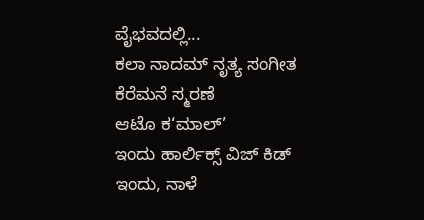ವೈಭವದಲ್ಲಿ...
ಕಲಾ ನಾದಮ್ ನೃತ್ಯ ಸಂಗೀತ
ಕೆರೆಮನೆ ಸ್ಮರಣೆ
ಆಟೊ ಕ‘ಮಾಲ್’
ಇಂದು ಹಾರ್ಲಿಕ್ಸ್ ವಿಜ್ ಕಿಡ್
ಇಂದು, ನಾಳೆ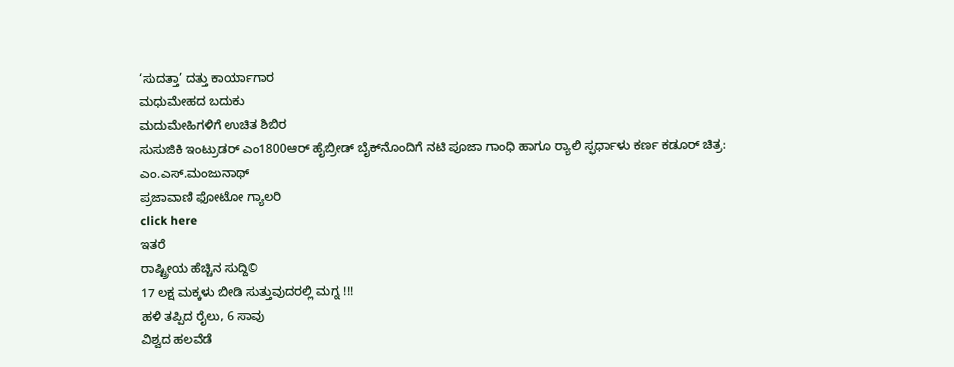‘ಸುದತ್ತಾ’ ದತ್ತು ಕಾರ್ಯಾಗಾರ
ಮಧುಮೇಹದ ಬದುಕು
ಮದುಮೇಹಿಗಳಿಗೆ ಉಚಿತ ಶಿಬಿರ
ಸುಸುಜಿಕಿ ಇಂಟ್ರುಡರ್ ಎಂ1800ಆರ್ ಹೈಬ್ರೀಡ್ ಬೈಕ್‌ನೊಂದಿಗೆ ನಟಿ ಪೂಜಾ ಗಾಂಧಿ ಹಾಗೂ ರ್‍ಯಾಲಿ ಸ್ಫರ್ಧಾಳು ಕರ್ಣ ಕಡೂರ್ ಚಿತ್ರ: ಎಂ.ಎಸ್.ಮಂಜುನಾಥ್
ಪ್ರಜಾವಾಣಿ ಫೋಟೋ ಗ್ಯಾಲರಿ
click here
ಇತರೆ
ರಾಷ್ಟ್ರೀಯ ಹೆಚ್ಚಿನ ಸುದ್ದಿ©
17 ಲಕ್ಷ ಮಕ್ಕಳು ಬೀಡಿ ಸುತ್ತುವುದರಲ್ಲಿ ಮಗ್ನ !!!
ಹಳಿ ತಪ್ಪಿದ ರೈಲು, 6 ಸಾವು
ವಿಶ್ವದ ಹಲವೆಡೆ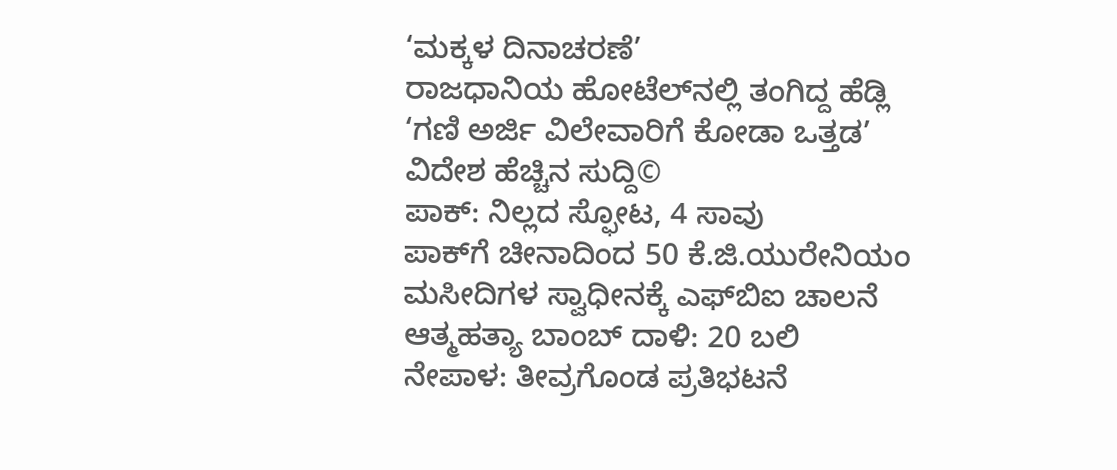‘ಮಕ್ಕಳ ದಿನಾಚರಣೆ’
ರಾಜಧಾನಿಯ ಹೋಟೆಲ್‌ನಲ್ಲಿ ತಂಗಿದ್ದ ಹೆಡ್ಲಿ
‘ಗಣಿ ಅರ್ಜಿ ವಿಲೇವಾರಿಗೆ ಕೋಡಾ ಒತ್ತಡ’
ವಿದೇಶ ಹೆಚ್ಚಿನ ಸುದ್ದಿ©
ಪಾಕ್: ನಿಲ್ಲದ ಸ್ಫೋಟ, 4 ಸಾವು
ಪಾಕ್‌ಗೆ ಚೀನಾದಿಂದ 50 ಕೆ.ಜಿ.ಯುರೇನಿಯಂ
ಮಸೀದಿಗಳ ಸ್ವಾಧೀನಕ್ಕೆ ಎಫ್‌ಬಿಐ ಚಾಲನೆ
ಆತ್ಮಹತ್ಯಾ ಬಾಂಬ್ ದಾಳಿ: 20 ಬಲಿ
ನೇಪಾಳ: ತೀವ್ರಗೊಂಡ ಪ್ರತಿಭಟನೆ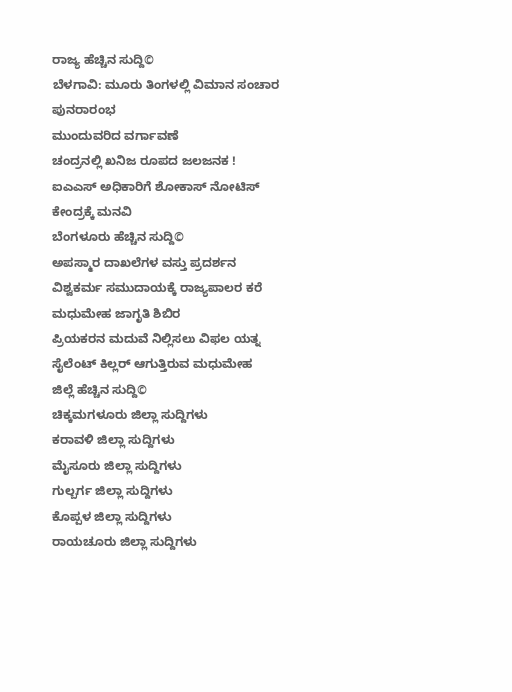ರಾಜ್ಯ ಹೆಚ್ಚಿನ ಸುದ್ದಿ©
ಬೆಳಗಾವಿ: ಮೂರು ತಿಂಗಳಲ್ಲಿ ವಿಮಾನ ಸಂಚಾರ ಪುನರಾರಂಭ
ಮುಂದುವರಿದ ವರ್ಗಾವಣೆ
ಚಂದ್ರನಲ್ಲಿ ಖನಿಜ ರೂಪದ ಜಲಜನಕ !
ಐಎಎಸ್ ಅಧಿಕಾರಿಗೆ ಶೋಕಾಸ್ ನೋಟಿಸ್
ಕೇಂದ್ರಕ್ಕೆ ಮನವಿ
ಬೆಂಗಳೂರು ಹೆಚ್ಚಿನ ಸುದ್ದಿ©
ಅಪಸ್ಮಾರ ದಾಖಲೆಗಳ ವಸ್ತು ಪ್ರದರ್ಶನ
ವಿಶ್ವಕರ್ಮ ಸಮುದಾಯಕ್ಕೆ ರಾಜ್ಯಪಾಲರ ಕರೆ
ಮಧುಮೇಹ ಜಾಗೃತಿ ಶಿಬಿರ
ಪ್ರಿಯಕರನ ಮದುವೆ ನಿಲ್ಲಿಸಲು ವಿಫಲ ಯತ್ನ
ಸೈಲೆಂಟ್ ಕಿಲ್ಲರ್ ಆಗುತ್ತಿರುವ ಮಧುಮೇಹ
ಜಿಲ್ಲೆ ಹೆಚ್ಚಿನ ಸುದ್ದಿ©
ಚಿಕ್ಕಮಗಳೂರು ಜಿಲ್ಲಾ ಸುದ್ದಿಗಳು
ಕರಾವಳಿ ಜಿಲ್ಲಾ ಸುದ್ದಿಗಳು
ಮೈಸೂರು ಜಿಲ್ಲಾ ಸುದ್ದಿಗಳು
ಗುಲ್ಬರ್ಗ ಜಿಲ್ಲಾ ಸುದ್ದಿಗಳು
ಕೊಪ್ಪಳ ಜಿಲ್ಲಾ ಸುದ್ದಿಗಳು
ರಾಯಚೂರು ಜಿಲ್ಲಾ ಸುದ್ದಿಗಳು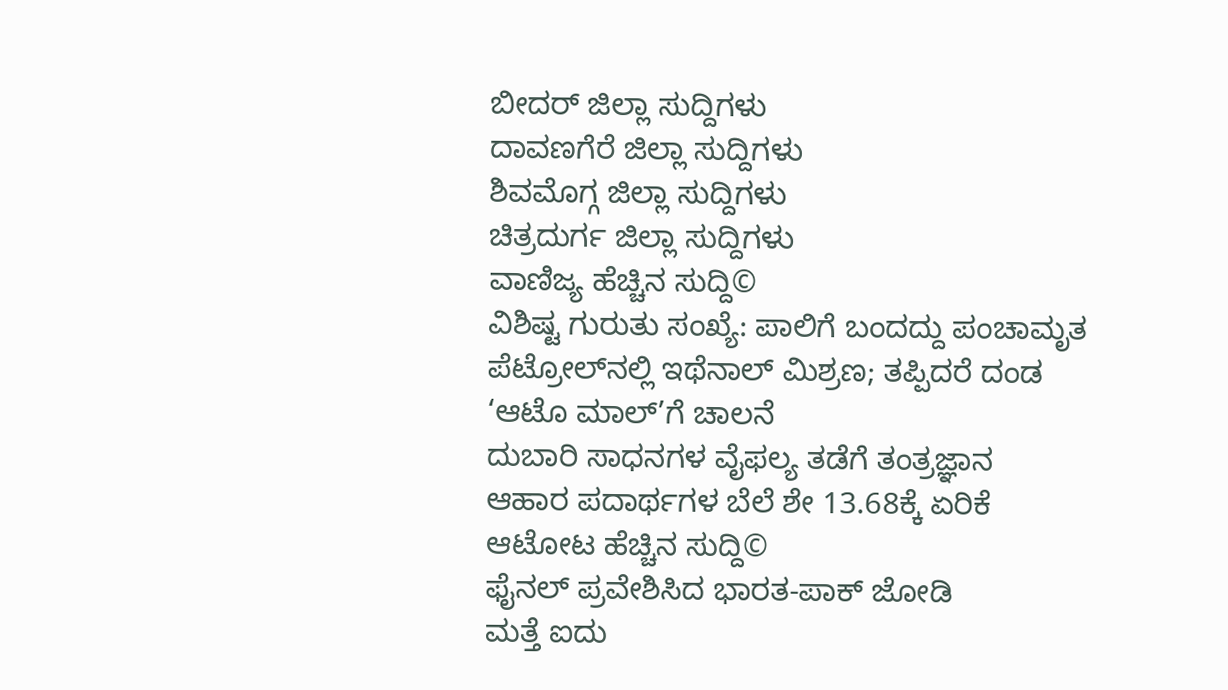ಬೀದರ್ ಜಿಲ್ಲಾ ಸುದ್ದಿಗಳು
ದಾವಣಗೆರೆ ಜಿಲ್ಲಾ ಸುದ್ದಿಗಳು
ಶಿವಮೊಗ್ಗ ಜಿಲ್ಲಾ ಸುದ್ದಿಗಳು
ಚಿತ್ರದುರ್ಗ ಜಿಲ್ಲಾ ಸುದ್ದಿಗಳು
ವಾಣಿಜ್ಯ ಹೆಚ್ಚಿನ ಸುದ್ದಿ©
ವಿಶಿಷ್ಟ ಗುರುತು ಸಂಖ್ಯೆ: ಪಾಲಿಗೆ ಬಂದದ್ದು ಪಂಚಾಮೃತ
ಪೆಟ್ರೋಲ್‌ನಲ್ಲಿ ಇಥೆನಾಲ್ ಮಿಶ್ರಣ; ತಪ್ಪಿದರೆ ದಂಡ
‘ಆಟೊ ಮಾಲ್’ಗೆ ಚಾಲನೆ
ದುಬಾರಿ ಸಾಧನಗಳ ವೈಫಲ್ಯ ತಡೆಗೆ ತಂತ್ರಜ್ಞಾನ
ಆಹಾರ ಪದಾರ್ಥಗಳ ಬೆಲೆ ಶೇ 13.68ಕ್ಕೆ ಏರಿಕೆ
ಆಟೋಟ ಹೆಚ್ಚಿನ ಸುದ್ದಿ©
ಫೈನಲ್ ಪ್ರವೇಶಿಸಿದ ಭಾರತ-ಪಾಕ್ ಜೋಡಿ
ಮತ್ತೆ ಐದು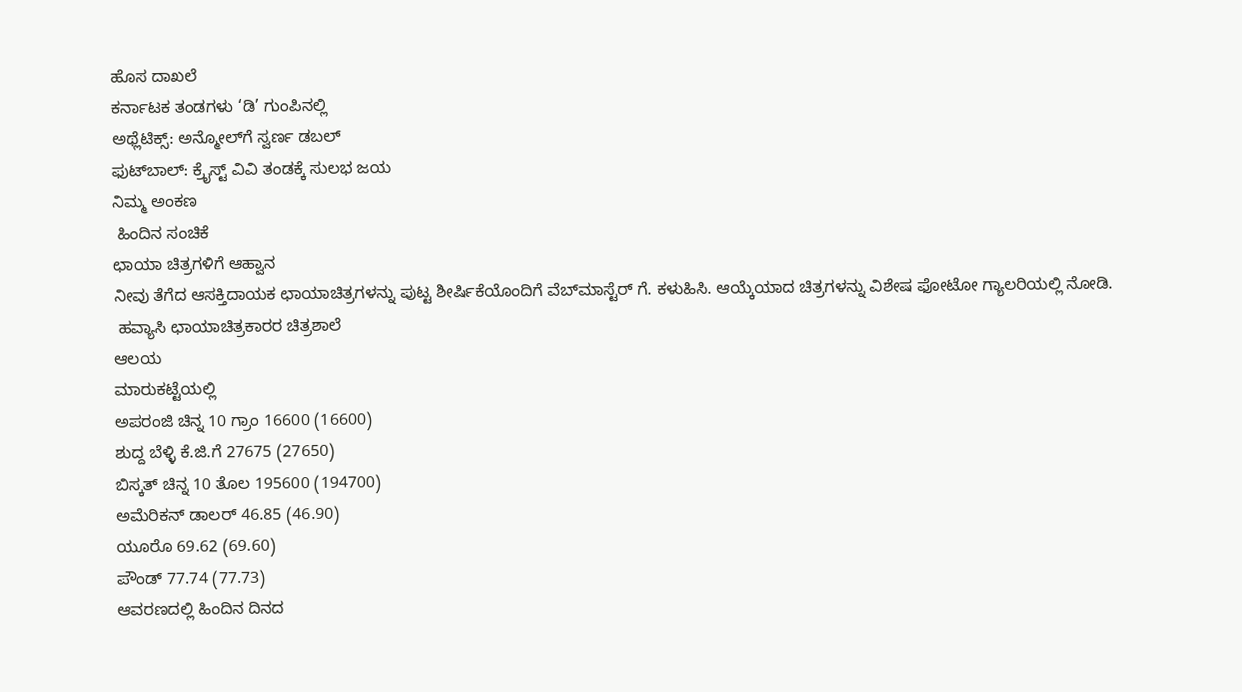ಹೊಸ ದಾಖಲೆ
ಕರ್ನಾಟಕ ತಂಡಗಳು ‘ಡಿ’ ಗುಂಪಿನಲ್ಲಿ
ಅಥ್ಲೆಟಿಕ್ಸ್: ಅನ್ಮೋಲ್‌ಗೆ ಸ್ವರ್ಣ ಡಬಲ್
ಫುಟ್‌ಬಾಲ್: ಕ್ರೈಸ್ಟ್ ವಿವಿ ತಂಡಕ್ಕೆ ಸುಲಭ ಜಯ
ನಿಮ್ಮ ಅಂಕಣ
 ಹಿಂದಿನ ಸಂಚಿಕೆ
ಛಾಯಾ ಚಿತ್ರಗಳಿಗೆ ಆಹ್ವಾನ
ನೀವು ತೆಗೆದ ಆಸಕ್ತಿದಾಯಕ ಛಾಯಾಚಿತ್ರಗಳನ್ನು ಪುಟ್ಟ ಶೀರ್ಷಿಕೆಯೊಂದಿಗೆ ವೆಬ್‌ಮಾಸ್ಟೆರ್ ಗೆ. ಕಳುಹಿಸಿ. ಆಯ್ಕೆಯಾದ ಚಿತ್ರಗಳನ್ನು ವಿಶೇಷ ಫೋಟೋ ಗ್ಯಾಲರಿಯಲ್ಲಿ ನೋಡಿ.
 ಹವ್ಯಾಸಿ ಛಾಯಾಚಿತ್ರಕಾರರ ಚಿತ್ರಶಾಲೆ
ಆಲಯ
ಮಾರುಕಟ್ಟೆಯಲ್ಲಿ
ಅಪರಂಜಿ ಚಿನ್ನ 10 ಗ್ರಾಂ 16600 (16600)
ಶುದ್ದ ಬೆಳ್ಳಿ ಕೆ.ಜಿ.ಗೆ 27675 (27650)
ಬಿಸ್ಕತ್ ಚಿನ್ನ 10 ತೊಲ 195600 (194700)
ಅಮೆರಿಕನ್ ಡಾಲರ್ 46.85 (46.90)
ಯೂರೊ 69.62 (69.60)
ಪೌಂಡ್ 77.74 (77.73)
ಆವರಣದಲ್ಲಿ ಹಿಂದಿನ ದಿನದ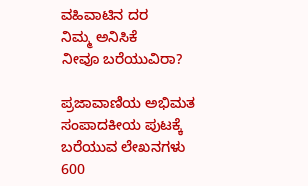ವಹಿವಾಟಿನ ದರ
ನಿಮ್ಮ ಅನಿಸಿಕೆ
ನೀವೂ ಬರೆಯುವಿರಾ?

ಪ್ರಜಾವಾಣಿಯ ಅಭಿಮತ ಸಂಪಾದಕೀಯ ಪುಟಕ್ಕೆ ಬರೆಯುವ ಲೇಖನಗಳು 600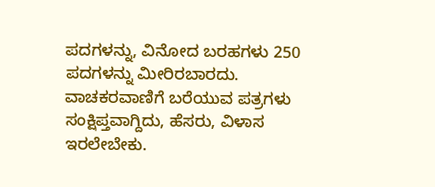ಪದಗಳನ್ನು, ವಿನೋದ ಬರಹಗಳು 250 ಪದಗಳನ್ನು ಮೀರಿರಬಾರದು. ವಾಚಕರವಾಣಿಗೆ ಬರೆಯುವ ಪತ್ರಗಳು ಸಂಕ್ಷಿಪ್ತವಾಗ್ದಿದು, ಹೆಸರು, ವಿಳಾಸ ಇರಲೇಬೇಕು.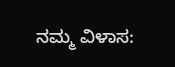ನಮ್ಮ ವಿಳಾಸ: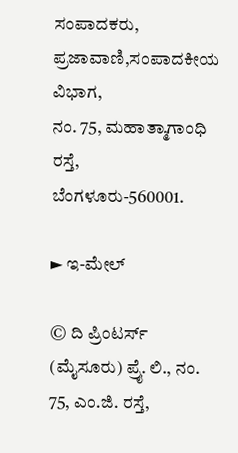ಸಂಪಾದಕರು,
ಪ್ರಜಾವಾಣಿ,ಸಂಪಾದಕೀಯ ವಿಭಾಗ,
ನಂ. 75, ಮಹಾತ್ಮಾಗಾಂಧಿ ರಸ್ತೆ,
ಬೆಂಗಳೂರು-560001.

► ಇ-ಮೇಲ್

© ದಿ ಪ್ರಿಂಟರ್ಸ್ (ಮೈಸೂರು) ಪ್ರೈ. ಲಿ., ನಂ. 75, ಎಂ.ಜಿ. ರಸ್ತೆ,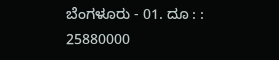ಬೆಂಗಳೂರು - 01. ದೂ : : 25880000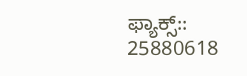ಫ್ಯಾಕ್ಸ್:: 25880618